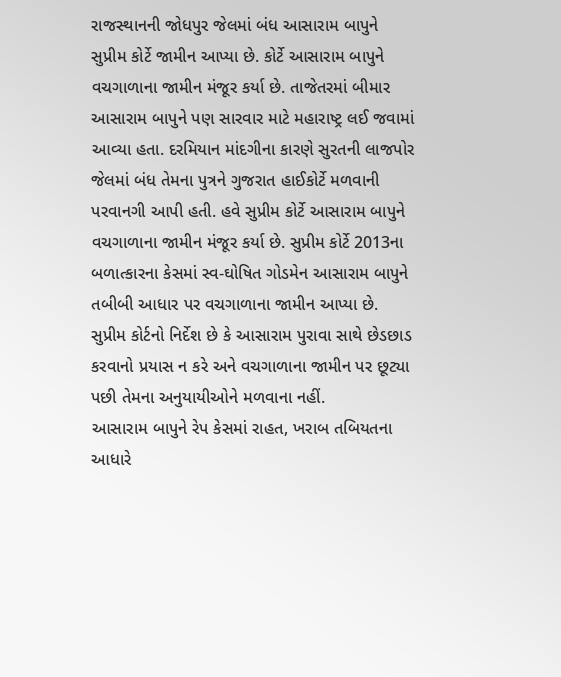રાજસ્થાનની જોધપુર જેલમાં બંધ આસારામ બાપુને સુપ્રીમ કોર્ટે જામીન આપ્યા છે. કોર્ટે આસારામ બાપુને વચગાળાના જામીન મંજૂર કર્યા છે. તાજેતરમાં બીમાર આસારામ બાપુને પણ સારવાર માટે મહારાષ્ટ્ર લઈ જવામાં આવ્યા હતા. દરમિયાન માંદગીના કારણે સુરતની લાજપોર જેલમાં બંધ તેમના પુત્રને ગુજરાત હાઈકોર્ટે મળવાની પરવાનગી આપી હતી. હવે સુપ્રીમ કોર્ટે આસારામ બાપુને વચગાળાના જામીન મંજૂર કર્યા છે. સુપ્રીમ કોર્ટે 2013ના બળાત્કારના કેસમાં સ્વ-ઘોષિત ગોડમેન આસારામ બાપુને તબીબી આધાર પર વચગાળાના જામીન આપ્યા છે. સુપ્રીમ કોર્ટનો નિર્દેશ છે કે આસારામ પુરાવા સાથે છેડછાડ કરવાનો પ્રયાસ ન કરે અને વચગાળાના જામીન પર છૂટ્યા પછી તેમના અનુયાયીઓને મળવાના નહીં.
આસારામ બાપુને રેપ કેસમાં રાહત, ખરાબ તબિયતના આધારે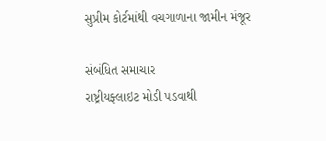સુપ્રીમ કોર્ટમાંથી વચગાળાના જામીન મંજૂર

સંબંધિત સમાચાર
રાષ્ટ્રીયફ્લાઇટ મોડી પડવાથી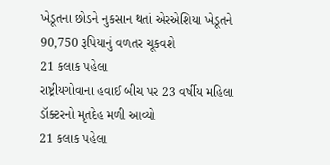ખેડૂતના છોડને નુકસાન થતાં એરએશિયા ખેડૂતને 90,750 રૂપિયાનું વળતર ચૂકવશે
21 કલાક પહેલા
રાષ્ટ્રીયગોવાના હવાઈ બીચ પર 23 વર્ષીય મહિલા ડૉક્ટરનો મૃતદેહ મળી આવ્યો
21 કલાક પહેલા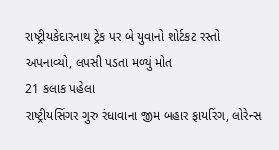રાષ્ટ્રીયકેદારનાથ ટ્રેક પર બે યુવાનો શોર્ટકટ રસ્તો અપનાવ્યો, લપસી પડતા મળ્યું મોત
21 કલાક પહેલા
રાષ્ટ્રીયસિંગર ગુરુ રંધાવાના જીમ બહાર ફાયરિંગ, લોરેન્સ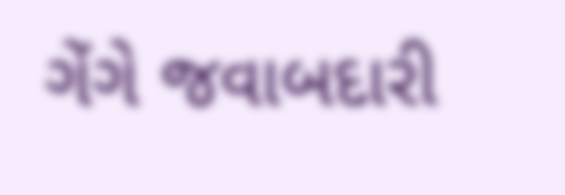ગેંગે જવાબદારી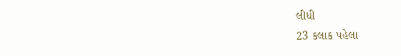લીધી
23 કલાક પહેલા